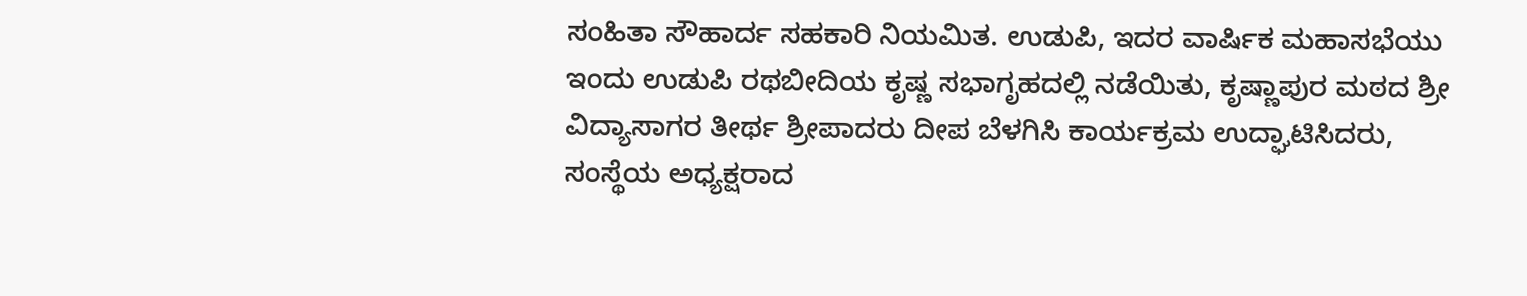ಸಂಹಿತಾ ಸೌಹಾರ್ದ ಸಹಕಾರಿ ನಿಯಮಿತ. ಉಡುಪಿ, ಇದರ ವಾರ್ಷಿಕ ಮಹಾಸಭೆಯು ಇಂದು ಉಡುಪಿ ರಥಬೀದಿಯ ಕೃಷ್ಣ ಸಭಾಗೃಹದಲ್ಲಿ ನಡೆಯಿತು, ಕೃಷ್ಣಾಪುರ ಮಠದ ಶ್ರೀ ವಿದ್ಯಾಸಾಗರ ತೀರ್ಥ ಶ್ರೀಪಾದರು ದೀಪ ಬೆಳಗಿಸಿ ಕಾರ್ಯಕ್ರಮ ಉದ್ಘಾಟಿಸಿದರು, ಸಂಸ್ಥೆಯ ಅಧ್ಯಕ್ಷರಾದ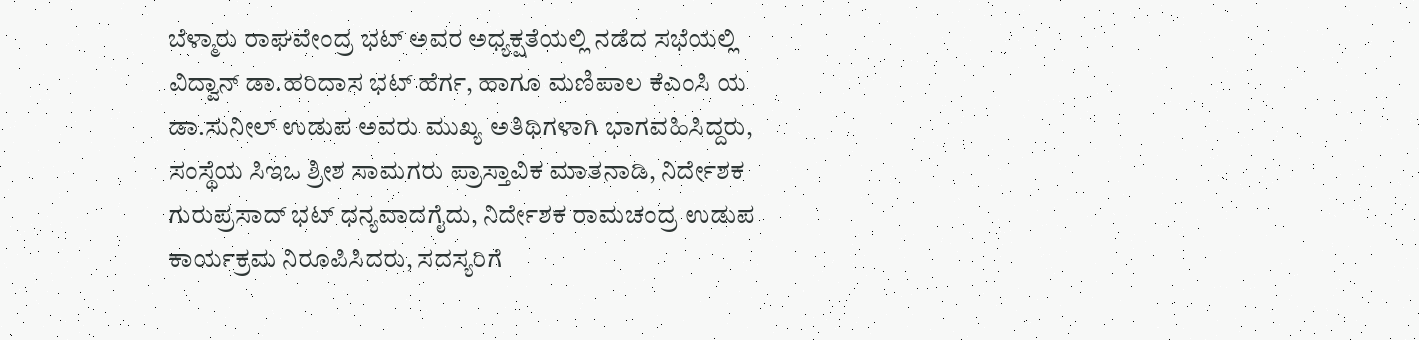ಬೆಳ್ಮಾರು ರಾಘವೇಂದ್ರ ಭಟ್ ಅವರ ಅಧ್ಯಕ್ಷತೆಯಲ್ಲಿ ನಡೆದ ಸಭೆಯಲ್ಲಿ ವಿದ್ವಾನ್ ಡಾ.ಹರಿದಾಸ ಭಟ್ ಹೆರ್ಗ, ಹಾಗೂ ಮಣಿಪಾಲ ಕೆಎಂಸಿ ಯ ಡಾ.ಸುನೀಲ್ ಉಡುಪ ಅವರು ಮುಖ್ಯ ಅತಿಥಿಗಳಾಗಿ ಭಾಗವಹಿಸಿದ್ದರು, ಸಂಸ್ಥೆಯ ಸಿಇಒ ಶ್ರೀಶ ಸಾಮಗರು ಪ್ರಾಸ್ತಾವಿಕ ಮಾತನಾಡಿ, ನಿರ್ದೇಶಕ ಗುರುಪ್ರಸಾದ್ ಭಟ್ ಧನ್ಯವಾದಗೈದು, ನಿರ್ದೇಶಕ ರಾಮಚಂದ್ರ ಉಡುಪ ಕಾರ್ಯಕ್ರಮ ನಿರೂಪಿಸಿದರು, ಸದಸ್ಯರಿಗೆ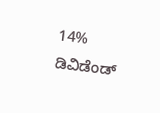14% ಡಿವಿಡೆಂಡ್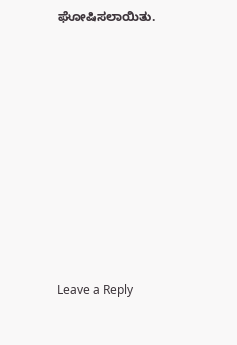ಘೋಷಿಸಲಾಯಿತು.












Leave a Reply